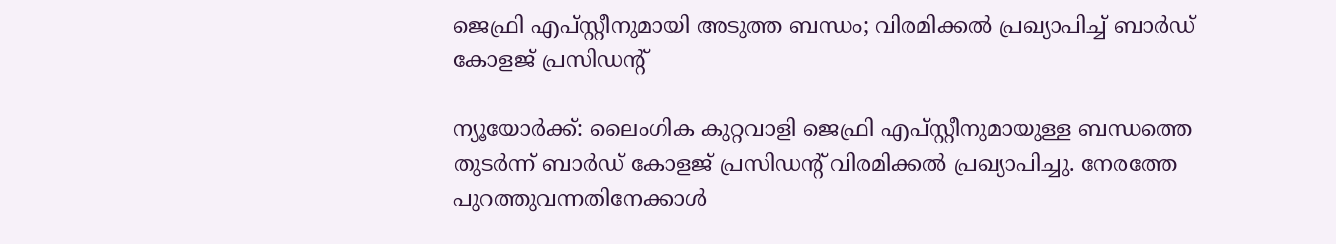ജെഫ്രി എപ്സ്റ്റീനുമായി അടുത്ത ബന്ധം; വിരമിക്കൽ പ്രഖ്യാപിച്ച് ബാർഡ് കോളജ് പ്രസിഡന്റ്

ന്യൂയോർക്ക്: ലൈംഗിക കുറ്റവാളി ജെഫ്രി എപ്സ്റ്റീനുമായുള്ള ബന്ധത്തെ തുടർന്ന് ബാർഡ് കോളജ് പ്രസിഡന്റ് വിരമിക്കൽ പ്രഖ്യാപിച്ചു. നേരത്തേ പുറത്തുവന്നതിനേക്കാൾ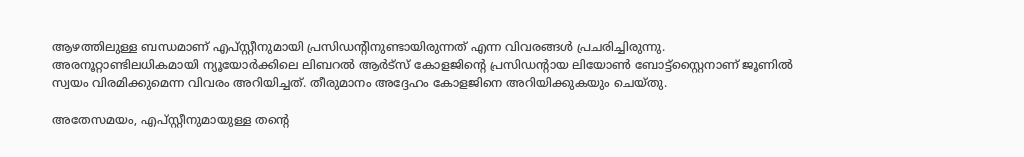ആഴത്തിലുള്ള ബന്ധമാണ് എപ്സ്റ്റീനുമായി പ്രസിഡന്റിനുണ്ടായിരുന്നത് എന്ന വിവരങ്ങൾ പ്രചരിച്ചിരുന്നു. അരനൂറ്റാണ്ടിലധികമായി ന്യൂയോർക്കിലെ ലിബറൽ ആർട്സ് കോളജിന്റെ പ്രസിഡന്റായ ലിയോൺ ബോട്ട്‌സ്റ്റൈനാണ് ജൂണിൽ സ്വയം വിരമിക്കുമെന്ന വിവരം അറിയിച്ചത്. തീരുമാനം അദ്ദേഹം കോളജിനെ അറിയിക്കുകയും ചെയ്തു.

അതേസമയം, എപ്സ്റ്റീനുമായുള്ള തന്റെ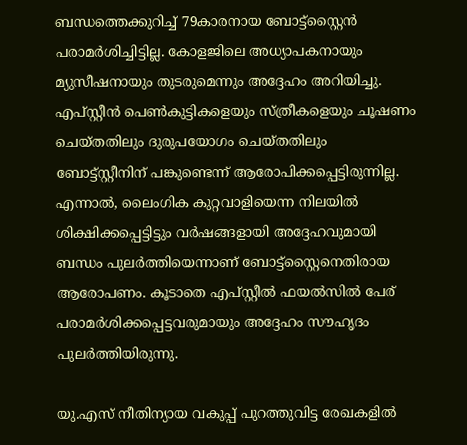ബന്ധത്തെക്കുറിച്ച് 79കാരനായ ബോട്ട്‌സ്റ്റൈൻ പരാമർശിച്ചിട്ടില്ല. കോളജിലെ അധ്യാപകനായും മ്യുസീഷനായും തുടരുമെന്നും അദ്ദേഹം അറിയിച്ചു. എപ്സ്റ്റീൻ പെൺകുട്ടികളെയും സ്ത്രീകളെയും ചൂഷണം ചെയ്തതിലും ദുരുപയോഗം ചെയ്തതിലും ബോട്ട്സ്റ്റീനിന് പങ്കുണ്ടെന്ന് ആരോപിക്കപ്പെട്ടിരുന്നില്ല. എന്നാൽ, ലൈംഗിക കുറ്റവാളിയെന്ന നിലയിൽ ശിക്ഷിക്കപ്പെട്ടിട്ടും വർഷങ്ങളായി അദ്ദേഹവുമായി ബന്ധം പുലർത്തിയെന്നാണ് ബോട്ട്‌സ്റ്റൈനെതിരായ ആരോപണം. കൂടാതെ എപ്സ്റ്റീൽ ഫയൽസിൽ പേര് പരാമർശിക്കപ്പെട്ടവരുമായും അദ്ദേഹം സൗഹൃദം പുലർത്തിയിരുന്നു.

യു.എസ് നീതിന്യായ വകുപ്പ് പുറത്തുവിട്ട രേഖകളിൽ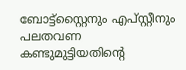ബോട്ട്‌സ്റ്റൈനും എപ്സ്റ്റീനും പലതവണ കണ്ടുമുട്ടിയതിന്റെ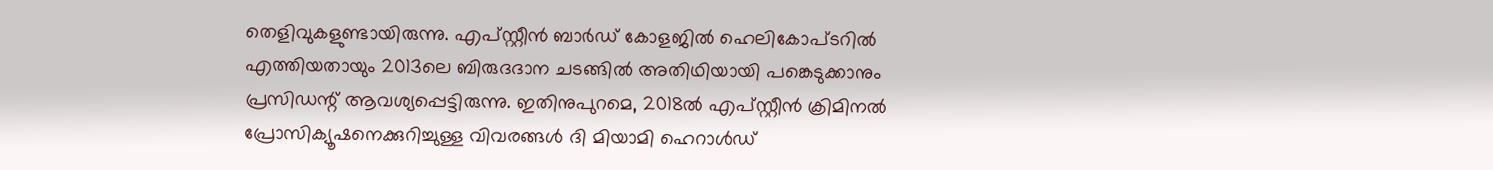തെളിവുകളുണ്ടായിരുന്നു. എപ്സ്റ്റീൻ ബാർഡ് കോളജിൽ ഹെലികോപ്ടറിൽ എത്തിയതായും 2013ലെ ബിരുദദാന ചടങ്ങിൽ അതിഥിയായി പങ്കെടുക്കാനും പ്രസിഡന്റ് ആവശ്യപ്പെട്ടിരുന്നു. ഇതിനുപുറമെ, 2018ൽ എപ്സ്റ്റീൻ ക്രിമിനൽ പ്രോസിക്യൂഷനെക്കുറിച്ചുള്ള വിവരങ്ങൾ ദി മിയാമി ഹെറാൾഡ്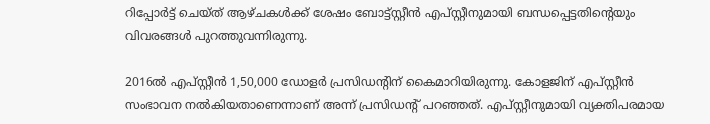റിപ്പോർട്ട് ചെയ്ത് ആഴ്ചകൾക്ക് ശേഷം ബോട്ട്സ്റ്റീൻ എപ്സ്റ്റീനുമായി ബന്ധപ്പെട്ടതിന്റെയും വിവരങ്ങൾ പുറത്തുവന്നിരുന്നു.

2016ൽ എപ്സ്റ്റീൻ 1,50,000 ഡോളർ പ്രസിഡന്റിന് കൈമാറിയിരുന്നു. കോളജിന് എപ്സ്റ്റീൻ സംഭാവന നൽകിയതാണെന്നാണ് അന്ന് പ്രസിഡന്റ് പറഞ്ഞത്. എപ്സ്റ്റീനുമായി വ്യക്തിപരമായ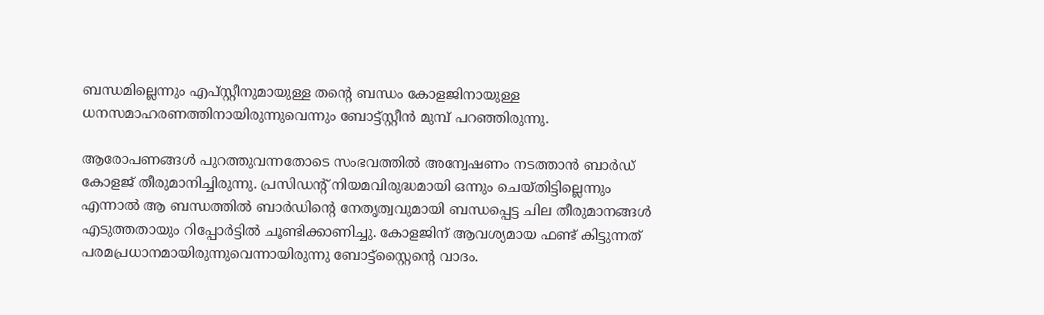ബന്ധമില്ലെന്നും എപ്സ്റ്റീനുമായുള്ള തന്റെ ബന്ധം കോളജിനായുള്ള ധനസമാഹരണത്തിനായിരുന്നുവെന്നും ബോട്ട്സ്റ്റീൻ മുമ്പ് പറഞ്ഞിരുന്നു.

ആരോപണങ്ങൾ പുറത്തുവന്നതോടെ സംഭവത്തിൽ അന്വേഷണം നടത്താൻ ബാർഡ് കോളജ് തീരുമാനിച്ചിരുന്നു. പ്രസിഡന്റ് നിയമവിരുദ്ധമായി ഒന്നും ചെയ്തിട്ടില്ലെന്നും എന്നാൽ ആ ബന്ധത്തിൽ ബാർഡിന്റെ നേതൃത്വവുമായി ബന്ധപ്പെട്ട ചില തീരുമാനങ്ങൾ എടുത്തതായും റിപ്പോർട്ടിൽ ചൂണ്ടിക്കാണിച്ചു. കോളജിന് ആവശ്യമായ ഫണ്ട് കിട്ടുന്നത് പരമപ്രധാനമായിരുന്നുവെന്നായിരുന്നു ബോട്ട്‌സ്റ്റൈന്റെ വാദം.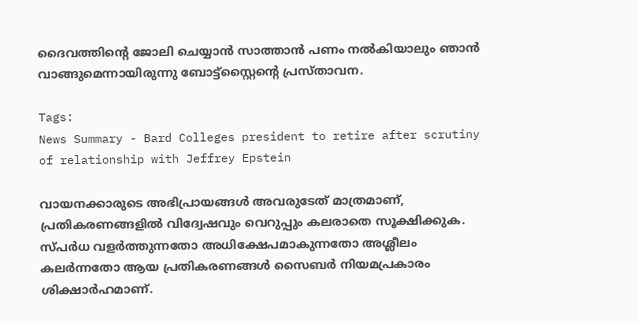ദൈവത്തിന്റെ ജോലി ചെയ്യാൻ സാത്താൻ പണം നൽകിയാലും ഞാൻ വാങ്ങുമെന്നായിരുന്നു ബോട്ട്‌സ്റ്റൈന്റെ പ്രസ്താവന.

Tags:
News Summary - Bard Colleges president to retire after scrutiny of relationship with Jeffrey Epstein

വായനക്കാരുടെ അഭിപ്രായങ്ങള്‍ അവരുടേത് മാത്രമാണ്, പ്രതികരണങ്ങളിൽ വിദ്വേഷവും വെറുപ്പും കലരാതെ സൂക്ഷിക്കുക. സ്പർധ വളർത്തുന്നതോ അധിക്ഷേപമാകുന്നതോ അശ്ലീലം കലർന്നതോ ആയ പ്രതികരണങ്ങൾ സൈബർ നിയമപ്രകാരം ശിക്ഷാർഹമാണ്.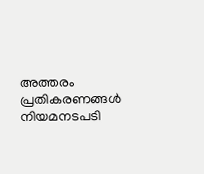അത്തരം പ്രതികരണങ്ങൾ നിയമനടപടി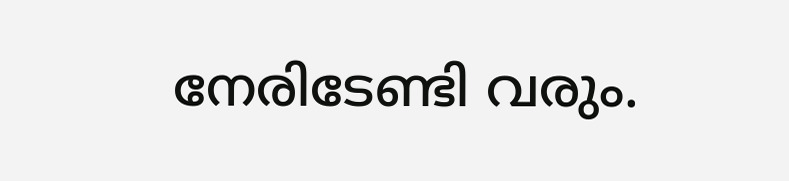നേരിടേണ്ടി വരും.